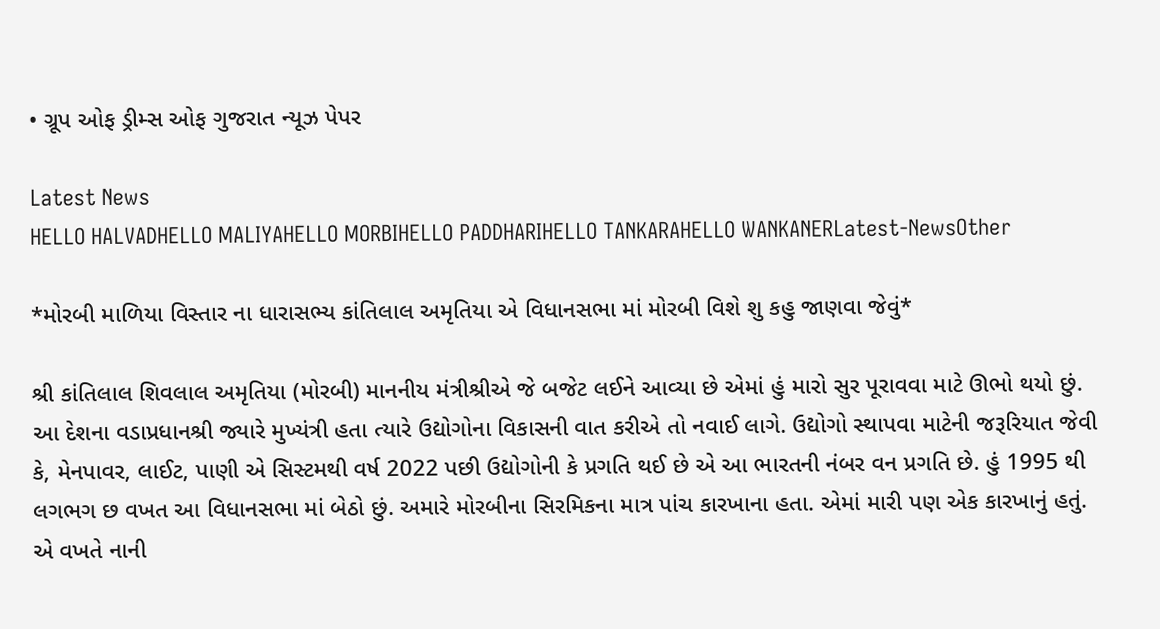• ગ્રૂપ ઓફ ડ્રીમ્સ ઓફ ગુજરાત ન્યૂઝ પેપર

Latest News
HELLO HALVADHELLO MALIYAHELLO MORBIHELLO PADDHARIHELLO TANKARAHELLO WANKANERLatest-NewsOther

*મોરબી માળિયા વિસ્તાર ના ધારાસભ્ય કાંતિલાલ અમૃતિયા એ વિધાનસભા માં મોરબી વિશે શુ કહુ જાણવા જેવું*

શ્રી કાંતિલાલ શિવલાલ અમૃતિયા (મોરબી) માનનીય મંત્રીશ્રીએ જે બજેટ લઈને આવ્યા છે એમાં હું મારો સુર પૂરાવવા માટે ઊભો થયો છું. આ દેશના વડાપ્રધાનશ્રી જ્યારે મુખ્યંત્રી હતા ત્યારે ઉદ્યોગોના વિકાસની વાત કરીએ તો નવાઈ લાગે. ઉદ્યોગો સ્થાપવા માટેની જરૂરિયાત જેવી કે, મેનપાવર, લાઈટ, પાણી એ સિસ્ટમથી વર્ષ 2022 પછી ઉદ્યોગોની કે પ્રગતિ થઈ છે એ આ ભારતની નંબર વન પ્રગતિ છે. હું 1995 થી લગભગ છ વખત આ વિધાનસભા માં બેઠો છું. અમારે મોરબીના સિરમિકના માત્ર પાંચ કારખાના હતા. એમાં મારી પણ એક કારખાનું હતું. એ વખતે નાની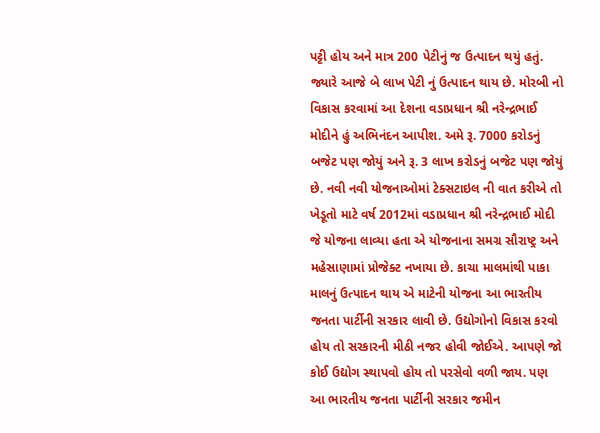પટ્ટી હોય અને માત્ર 200 પેટીનું જ ઉત્પાદન થયું હતું. જ્યારે આજે બે લાખ પેટી નું ઉત્પાદન થાય છે. મોરબી નો વિકાસ કરવામાં આ દેશના વડાપ્રધાન શ્રી નરેન્દ્રભાઈ મોદીને હું અભિનંદન આપીશ. અમે રૂ. 7000 કરોડનું બજેટ પણ જોયું અને રૂ. 3 લાખ કરોડનું બજેટ પણ જોયું છે. નવી નવી યોજનાઓમાં ટેક્સટાઇલ ની વાત કરીએ તો ખેડૂતો માટે વર્ષ 2012માં વડાપ્રધાન શ્રી નરેન્દ્રભાઈ મોદી જે યોજના લાવ્યા હતા એ યોજનાના સમગ્ર સૌરાષ્ટ્ર અને મહેસાણામાં પ્રોજેક્ટ નખાયા છે. કાચા માલમાંથી પાકા માલનું ઉત્પાદન થાય એ માટેની યોજના આ ભારતીય જનતા પાર્ટીની સરકાર લાવી છે. ઉદ્યોગોનો વિકાસ કરવો હોય તો સરકારની મીઠી નજર હોવી જોઈએ. આપણે જો કોઈ ઉદ્યોગ સ્થાપવો હોય તો પરસેવો વળી જાય. પણ આ ભારતીય જનતા પાર્ટીની સરકાર જમીન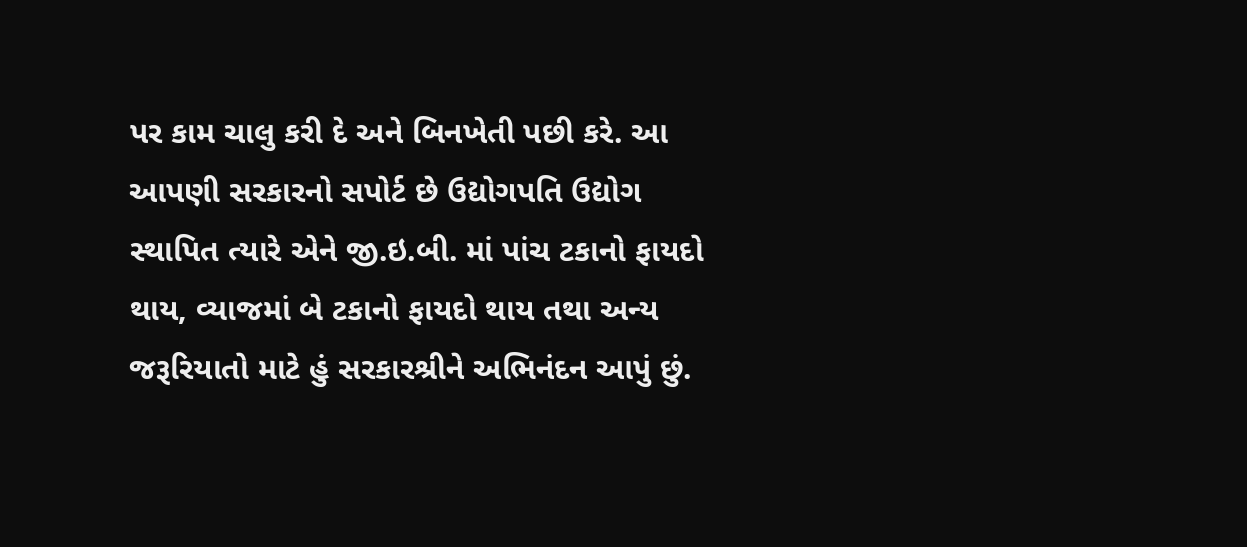પર કામ ચાલુ કરી દે અને બિનખેતી પછી કરે. આ આપણી સરકારનો સપોર્ટ છે ઉદ્યોગપતિ ઉદ્યોગ સ્થાપિત ત્યારે એને જી.ઇ.બી. માં પાંચ ટકાનો ફાયદો થાય, વ્યાજમાં બે ટકાનો ફાયદો થાય તથા અન્ય જરૂરિયાતો માટે હું સરકારશ્રીને અભિનંદન આપું છું.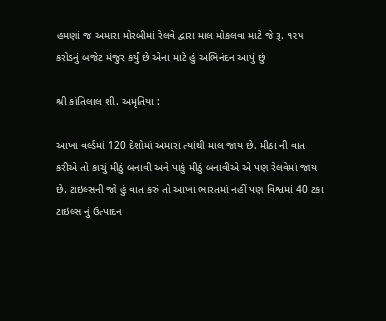હમણાં જ અમારા મોરબીમાં રેલવે દ્વારા માલ મોકલવા માટે જે રૂ. ૧૨૫ કરોડનું બજેટ મંજુર કર્યું છે એના માટે હું અભિનંદન આપું છું

શ્રી કાંતિલાલ શી. અમૃતિયા :

આખા વર્લ્ડમાં 120 દેશોમાં અમારા ત્યાંથી માલ જાય છે. મીઠા ની વાત કરીએ તો કાચું મીઠું બનાવી અને પાકું મીઠું બનાવીએ એ પણ રેલવેમાં જાય છે. ટાઇલ્સની જો હું વાત કરું તો આખા ભારતમાં નહીં પણ વિશ્વમાં 40 ટકા ટાઇલ્સ નું ઉત્પાદન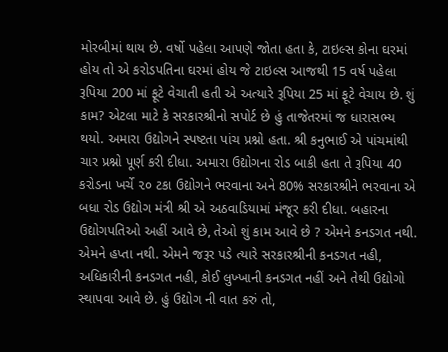મોરબીમાં થાય છે. વર્ષો પહેલા આપણે જોતા હતા કે, ટાઇલ્સ કોના ઘરમાં હોય તો એ કરોડપતિના ઘરમાં હોય જે ટાઇલ્સ આજથી 15 વર્ષ પહેલા રૂપિયા 200 માં ફૂટે વેચાતી હતી એ અત્યારે રૂપિયા 25 માં ફૂટે વેચાય છે. શું કામ? એટલા માટે કે સરકારશ્રીનો સપોર્ટ છે હું તાજેતરમાં જ ધારાસભ્ય થયો. અમારા ઉદ્યોગને સ્પષ્ટતા પાંચ પ્રશ્નો હતા. શ્રી કનુભાઈ એ પાંચમાંથી ચાર પ્રશ્નો પૂર્ણ કરી દીધા. અમારા ઉદ્યોગના રોડ બાકી હતા તે રૂપિયા 40 કરોડના ખર્ચે ૨૦ ટકા ઉદ્યોગને ભરવાના અને 80% સરકારશ્રીને ભરવાના એ બધા રોડ ઉદ્યોગ મંત્રી શ્રી એ અઠવાડિયામાં મંજૂર કરી દીધા. બહારના ઉદ્યોગપતિઓ અહીં આવે છે, તેઓ શું કામ આવે છે ? એમને કનડગત નથી. એમને હપ્તા નથી. એમને જરૂર પડે ત્યારે સરકારશ્રીની કનડગત નહી, અધિકારીની કનડગત નહી, કોઈ લુખ્ખાની કનડગત નહીં અને તેથી ઉદ્યોગો સ્થાપવા આવે છે. હું ઉદ્યોગ ની વાત કરું તો,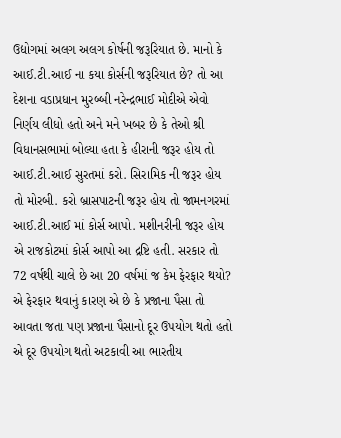ઉદ્યોગમાં અલગ અલગ કોર્ષની જરૂરિયાત છે. માનો કે આઈ.ટી.આઈ ના કયા કોર્સની જરૂરિયાત છે? તો આ દેશના વડાપ્રધાન મુરબ્બી નરેન્દ્રભાઈ મોદીએ એવો નિર્ણય લીધો હતો અને મને ખબર છે કે તેઓ શ્રી વિધાનસભામાં બોલ્યા હતા કે હીરાની જરૂર હોય તો આઈ.ટી.આઈ સુરતમાં કરો. સિરામિક ની જરૂર હોય તો મોરબી. કરો બ્રાસપાટની જરૂર હોય તો જામનગરમાં આઈ.ટી.આઈ માં કોર્સ આપો. મશીનરીની જરૂર હોય એ રાજકોટમાં કોર્સ આપો આ દ્રષ્ટિ હતી. સરકાર તો 72 વર્ષથી ચાલે છે આ 20 વર્ષમાં જ કેમ ફેરફાર થયો? એ ફેરફાર થવાનું કારણ એ છે કે પ્રજાના પૈસા તો આવતા જતા પણ પ્રજાના પૈસાનો દૂર ઉપયોગ થતો હતો એ દૂર ઉપયોગ થતો અટકાવી આ ભારતીય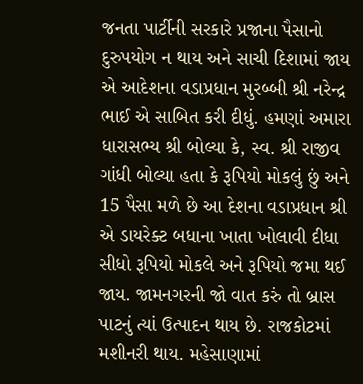જનતા પાર્ટીની સરકારે પ્રજાના પૈસાનો દુરુપયોગ ન થાય અને સાચી દિશામાં જાય એ આદેશના વડાપ્રધાન મુરબ્બી શ્રી નરેન્દ્ર ભાઈ એ સાબિત કરી દીધું. હમણાં અમારા ધારાસભ્ય શ્રી બોલ્યા કે, સ્વ. શ્રી રાજીવ ગાંધી બોલ્યા હતા કે રૂપિયો મોકલું છું અને 15 પૈસા મળે છે આ દેશના વડાપ્રધાન શ્રી એ ડાયરેક્ટ બધાના ખાતા ખોલાવી દીધા સીધો રૂપિયો મોકલે અને રૂપિયો જમા થઈ જાય. જામનગરની જો વાત કરું તો બ્રાસ પાટનું ત્યાં ઉત્પાદન થાય છે. રાજકોટમાં મશીનરી થાય. મહેસાણામાં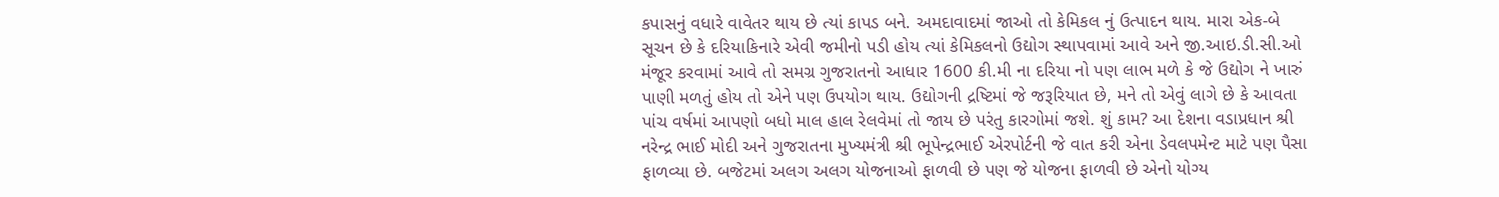કપાસનું વધારે વાવેતર થાય છે ત્યાં કાપડ બને. અમદાવાદમાં જાઓ તો કેમિકલ નું ઉત્પાદન થાય. મારા એક-બે સૂચન છે કે દરિયાકિનારે એવી જમીનો પડી હોય ત્યાં કેમિકલનો ઉદ્યોગ સ્થાપવામાં આવે અને જી.આઇ.ડી.સી.ઓ મંજૂર કરવામાં આવે તો સમગ્ર ગુજરાતનો આધાર 1600 કી.મી ના દરિયા નો પણ લાભ મળે કે જે ઉદ્યોગ ને ખારું પાણી મળતું હોય તો એને પણ ઉપયોગ થાય. ઉદ્યોગની દ્રષ્ટિમાં જે જરૂરિયાત છે, મને તો એવું લાગે છે કે આવતા પાંચ વર્ષમાં આપણો બધો માલ હાલ રેલવેમાં તો જાય છે પરંતુ કારગોમાં જશે. શું કામ? આ દેશના વડાપ્રધાન શ્રી નરેન્દ્ર ભાઈ મોદી અને ગુજરાતના મુખ્યમંત્રી શ્રી ભૂપેન્દ્રભાઈ એરપોર્ટની જે વાત કરી એના ડેવલપમેન્ટ માટે પણ પૈસા ફાળવ્યા છે. બજેટમાં અલગ અલગ યોજનાઓ ફાળવી છે પણ જે યોજના ફાળવી છે એનો યોગ્ય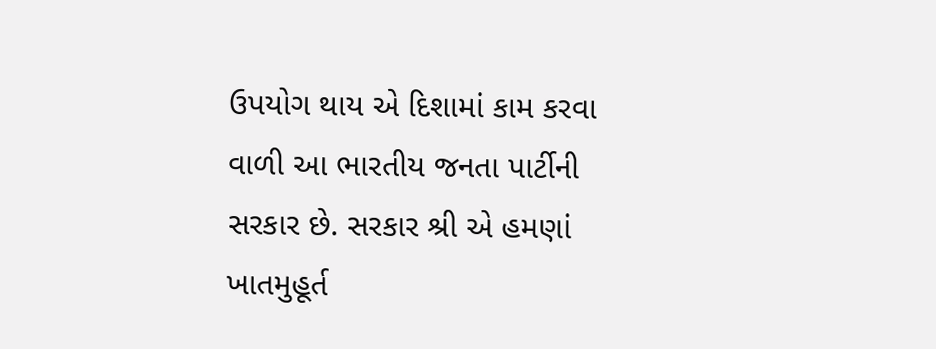ઉપયોગ થાય એ દિશામાં કામ કરવા વાળી આ ભારતીય જનતા પાર્ટીની સરકાર છે. સરકાર શ્રી એ હમણાં ખાતમુહૂર્ત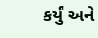કર્યું અને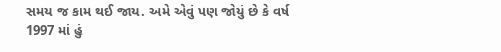સમય જ કામ થઈ જાય. અમે એવું પણ જોયું છે કે વર્ષ 1997 માં હું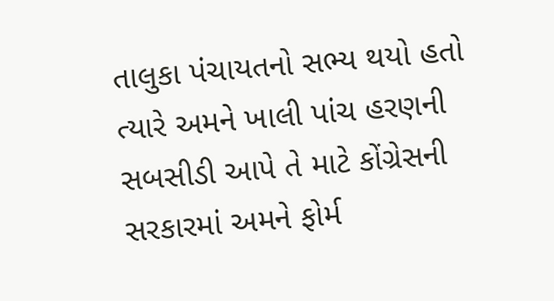તાલુકા પંચાયતનો સભ્ય થયો હતો ત્યારે અમને ખાલી પાંચ હરણની સબસીડી આપે તે માટે કોંગ્રેસની સરકારમાં અમને ફોર્મ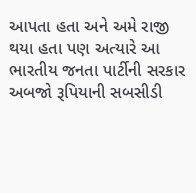આપતા હતા અને અમે રાજી થયા હતા પણ અત્યારે આ ભારતીય જનતા પાર્ટીની સરકાર અબજો રૂપિયાની સબસીડી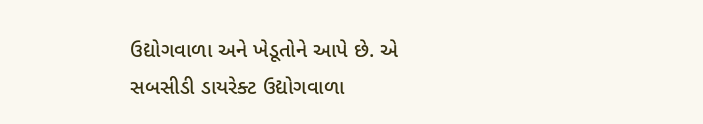ઉદ્યોગવાળા અને ખેડૂતોને આપે છે. એ સબસીડી ડાયરેક્ટ ઉદ્યોગવાળા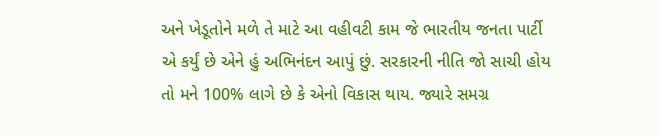અને ખેડૂતોને મળે તે માટે આ વહીવટી કામ જે ભારતીય જનતા પાર્ટી એ કર્યું છે એને હું અભિનંદન આપું છું. સરકારની નીતિ જો સાચી હોય તો મને 100% લાગે છે કે એનો વિકાસ થાય. જ્યારે સમગ્ર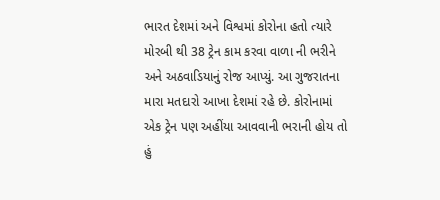ભારત દેશમાં અને વિશ્વમાં કોરોના હતો ત્યારે મોરબી થી 38 ટ્રેન કામ કરવા વાળા ની ભરીને અને અઠવાડિયાનું રોજ આપ્યું. આ ગુજરાતના મારા મતદારો આખા દેશમાં રહે છે. કોરોનામાં એક ટ્રેન પણ અહીંયા આવવાની ભરાની હોય તો હું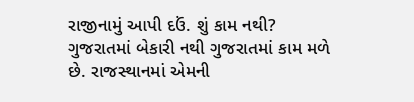રાજીનામું આપી દઉં. શું કામ નથી? ગુજરાતમાં બેકારી નથી ગુજરાતમાં કામ મળે છે. રાજસ્થાનમાં એમની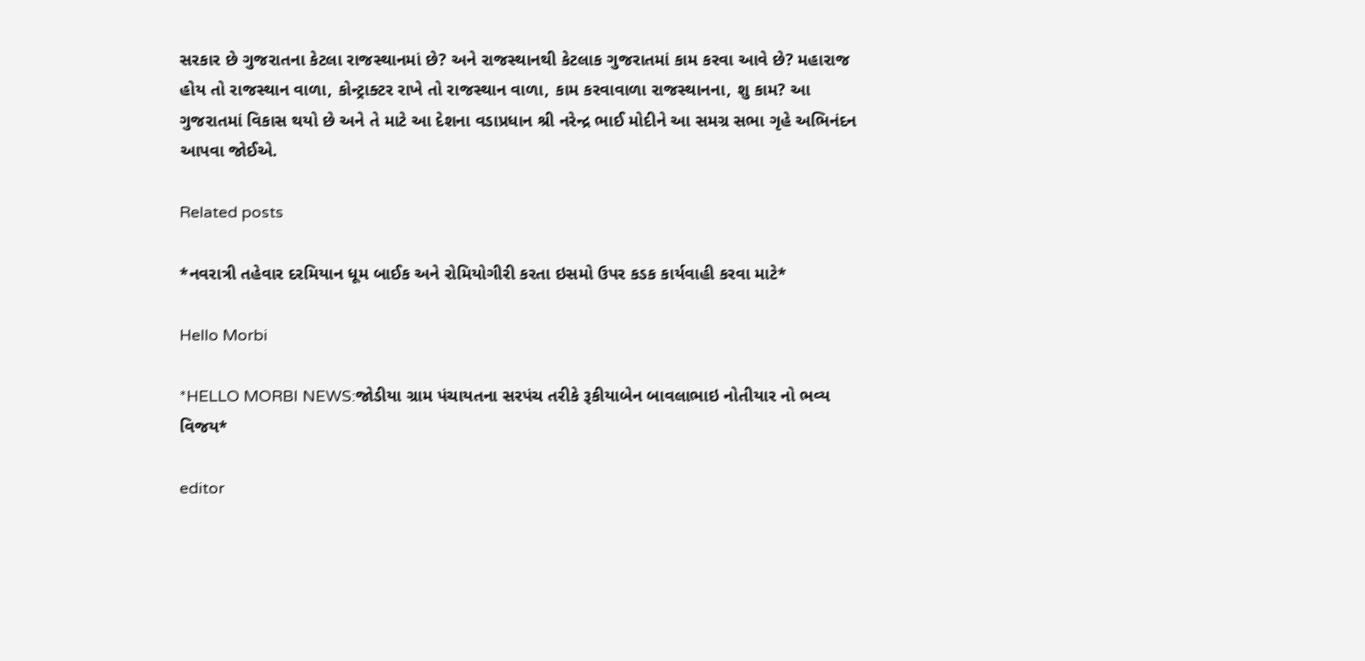સરકાર છે ગુજરાતના કેટલા રાજસ્થાનમાં છે? અને રાજસ્થાનથી કેટલાક ગુજરાતમાં કામ કરવા આવે છે? મહારાજ હોય તો રાજસ્થાન વાળા, કોન્ટ્રાક્ટર રાખે તો રાજસ્થાન વાળા, કામ કરવાવાળા રાજસ્થાનના, શુ કામ? આ ગુજરાતમાં વિકાસ થયો છે અને તે માટે આ દેશના વડાપ્રધાન શ્રી નરેન્દ્ર ભાઈ મોદીને આ સમગ્ર સભા ગૃહે અભિનંદન આપવા જોઈએ.

Related posts

*નવરાત્રી તહેવાર દરમિયાન ધૂમ બાઈક અને રોમિયોગીરી કરતા ઇસમો ઉપર કડક કાર્યવાહી કરવા માટે*

Hello Morbi

*HELLO MORBI NEWS:જોડીયા ગ્રામ પંચાયતના સરપંચ તરીકે રૂકીયાબેન બાવલાભાઇ નોતીયાર નો ભવ્ય વિજય*

editor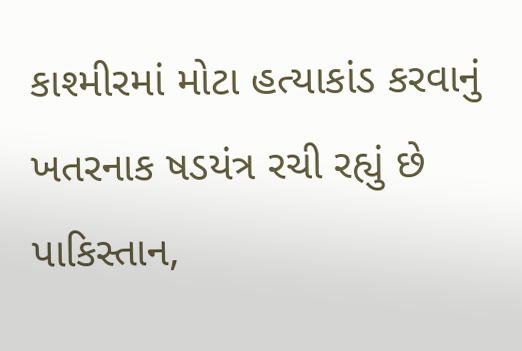કાશ્મીરમાં મોટા હત્યાકાંડ કરવાનું ખતરનાક ષડયંત્ર રચી રહ્યું છે પાકિસ્તાન,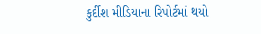કુર્દીશ મીડિયાના રિપોર્ટમાં થયો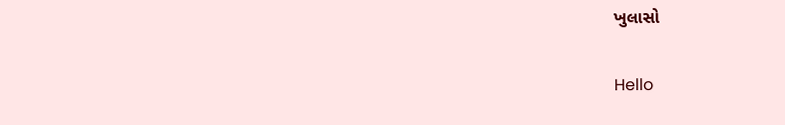ખુલાસો

Hello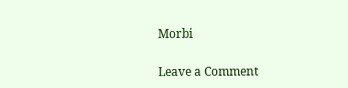Morbi

Leave a Comment